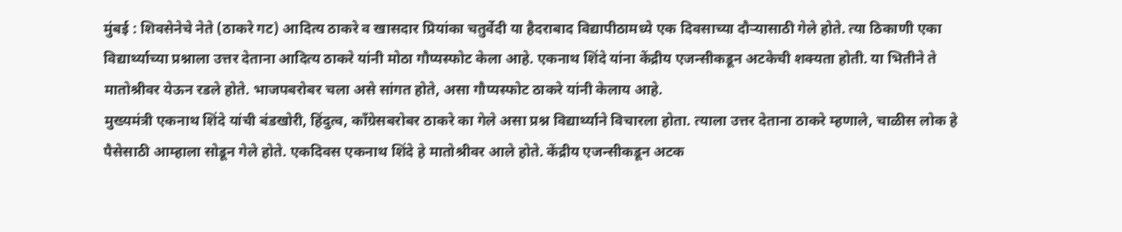मुंबई : शिवसेनेचे नेते (ठाकरे गट) आदित्य ठाकरे व खासदार प्रियांका चतुर्वेदी या हैदराबाद विद्यापीठामध्ये एक दिवसाच्या दौऱ्यासाठी गेले होते. त्या ठिकाणी एका विद्यार्थ्याच्या प्रश्नाला उत्तर देताना आदित्य ठाकरे यांनी मोठा गौप्यस्फोट केला आहे. एकनाथ शिंदे यांना केंद्रीय एजन्सीकडून अटकेची शक्यता होती. या भितीने ते मातोश्रीवर येऊन रडले होते. भाजपबरोबर चला असे सांगत होते, असा गौप्यस्फोट ठाकरे यांनी केलाय आहे.
मुख्यमंत्री एकनाथ शिंदे यांची बंडखोरी, हिंदुत्व, काँग्रेसबरोबर ठाकरे का गेले असा प्रश्न विद्यार्थ्याने विचारला होता. त्याला उत्तर देताना ठाकरे म्हणाले, चाळीस लोक हे पैसेसाठी आम्हाला सोडून गेले होते. एकदिवस एकनाथ शिंदे हे मातोश्रीवर आले होते. केंद्रीय एजन्सीकडून अटक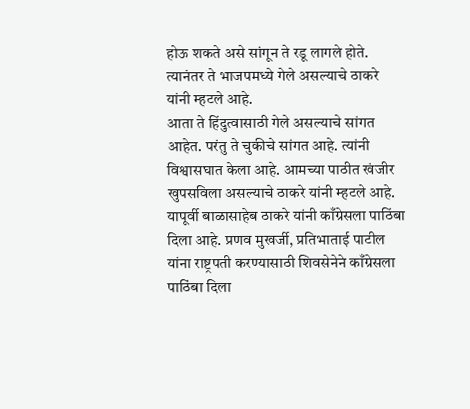होऊ शकते असे सांगून ते रडू लागले होते. त्यानंतर ते भाजपमध्ये गेले असल्याचे ठाकरे यांनी म्हटले आहे.
आता ते हिंदुत्वासाठी गेले असल्याचे सांगत आहेत. परंतु ते चुकीचे सांगत आहे. त्यांनी विश्वासघात केला आहे. आमच्या पाठीत खंजीर खुपसविला असल्याचे ठाकरे यांनी म्हटले आहे. यापूर्वी बाळासाहेब ठाकरे यांनी काँग्रेसला पाठिंबा दिला आहे. प्रणव मुखर्जी, प्रतिभाताई पाटील यांना राष्ट्रपती करण्यासाठी शिवसेनेने काँग्रेसला पाठिंबा दिला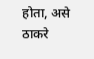होता, असे ठाकरे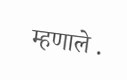म्हणाले .